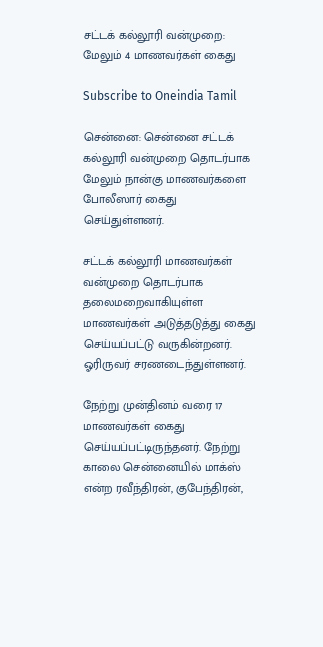சட்டக் கல்லூரி வன்முறை: மேலும் 4 மாணவர்கள் கைது

Subscribe to Oneindia Tamil

சென்னை: சென்னை சட்டக் கல்லூரி வன்முறை தொடர்பாக மேலும் நான்கு மாணவர்களை போலீஸார் கைது செய்துள்ளனர்.

சட்டக் கல்லூரி மாணவர்கள் வன்முறை தொடர்பாக தலைமறைவாகியுள்ள மாணவர்கள் அடுத்தடுத்து கைது செய்யப்பட்டு வருகின்றனர். ஓரிருவர் சரணடைந்துள்ளனர்.

நேற்று முன்தினம் வரை 17 மாணவர்கள் கைது செய்யப்பட்டிருந்தனர். நேற்று காலை சென்னையில் மாக்ஸ் என்ற ரவீந்திரன், குபேந்திரன்,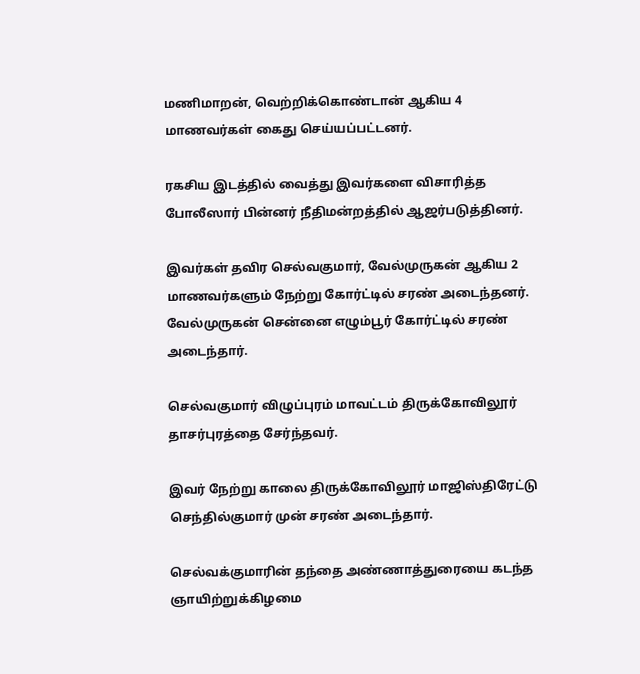மணிமாறன், வெற்றிக்கொண்டான் ஆகிய 4 மாணவர்கள் கைது செய்யப்பட்டனர்.

ரகசிய இடத்தில் வைத்து இவர்களை விசாரித்த போலீஸார் பின்னர் நீதிமன்றத்தில் ஆஜர்படுத்தினர்.

இவர்கள் தவிர செல்வகுமார், வேல்முருகன் ஆகிய 2 மாணவர்களும் நேற்று கோர்ட்டில் சரண் அடைந்தனர். வேல்முருகன் சென்னை எழும்பூர் கோர்ட்டில் சரண் அடைந்தார்.

செல்வகுமார் விழுப்புரம் மாவட்டம் திருக்கோவிலூர் தாசர்புரத்தை சேர்ந்தவர்.

இவர் நேற்று காலை திருக்கோவிலூர் மாஜிஸ்திரேட்டு செந்தில்குமார் முன் சரண் அடைந்தார்.

செல்வக்குமாரின் தந்தை அண்ணாத்துரையை கடந்த ஞாயிற்றுக்கிழமை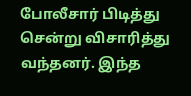போலீசார் பிடித்து சென்று விசாரித்து வந்தனர். இந்த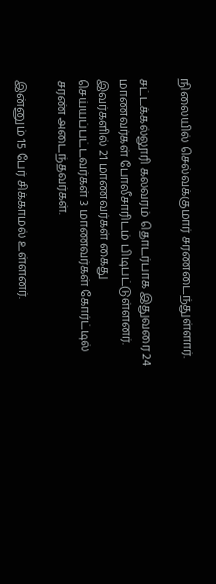நிலையில் செல்வக்குமார் சரணடைந்துள்ளார்.

சட்டக்கல்லூரி கலவரம் தொடர்பாக இதுவரை 24 மாணவர்கள் போலீசாரிடம் பிடிபட்டுள்ளனர். இவர்களில் 21 மாணவர்கள் கைது செய்யப்பட்டவர்கள் 3 மாணவர்கள் கோர்ட்டில் சரண் அடைந்தவர்கள்.

இன்னும் 15 பேர் சிக்காமல் உள்ளனர்.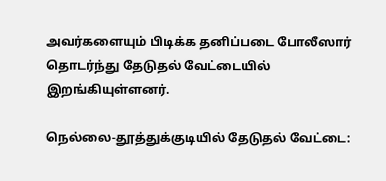அவர்களையும் பிடிக்க தனிப்படை போலீஸார் தொடர்ந்து தேடுதல் வேட்டையில் இறங்கியுள்ளனர்.

நெல்லை-தூத்துக்குடியில் தேடுதல் வேட்டை: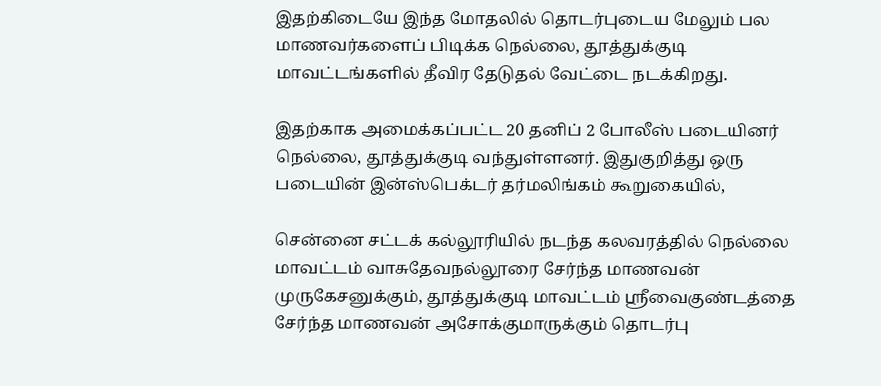இதற்கிடையே இந்த மோதலில் தொடர்புடைய மேலும் பல மாணவர்களைப் பிடிக்க நெல்லை, தூத்துக்குடி மாவட்டங்களில் தீவிர தேடுதல் வேட்டை நடக்கிறது.

இதற்காக அமைக்கப்பட்ட 20 தனிப் 2 போலீஸ் படையினர் நெல்லை, தூத்துக்குடி வந்துள்ளனர். இதுகுறித்து ஒரு படையின் இன்ஸ்பெக்டர் தர்மலிங்கம் கூறுகையில்,

சென்னை சட்டக் கல்லூரியில் நடந்த கலவரத்தில் நெல்லை மாவட்டம் வாசுதேவநல்லூரை சேர்ந்த மாணவன் முருகேசனுக்கும், தூத்துக்குடி மாவட்டம் ஸ்ரீவைகுண்டத்தை சேர்ந்த மாணவன் அசோக்குமாருக்கும் தொடர்பு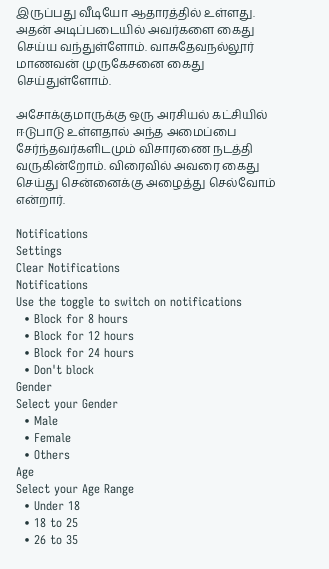இருப்பது வீடியோ ஆதாரத்தில் உள்ளது. அதன் அடிப்படையில் அவர்களை கைது செய்ய வந்துள்ளோம். வாசுதேவநல்லூர் மாணவன் முருகேசனை கைது செய்துள்ளோம்.

அசோக்குமாருக்கு ஒரு அரசியல் கட்சியில் ஈடுபாடு உள்ளதால் அந்த அமைப்பை சேர்ந்தவர்களிடமும் விசாரணை நடத்தி வருகின்றோம். விரைவில் அவரை கைது செய்து சென்னைக்கு அழைத்து செல்வோம் என்றார்.

Notifications
Settings
Clear Notifications
Notifications
Use the toggle to switch on notifications
  • Block for 8 hours
  • Block for 12 hours
  • Block for 24 hours
  • Don't block
Gender
Select your Gender
  • Male
  • Female
  • Others
Age
Select your Age Range
  • Under 18
  • 18 to 25
  • 26 to 35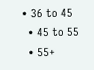• 36 to 45
  • 45 to 55
  • 55+